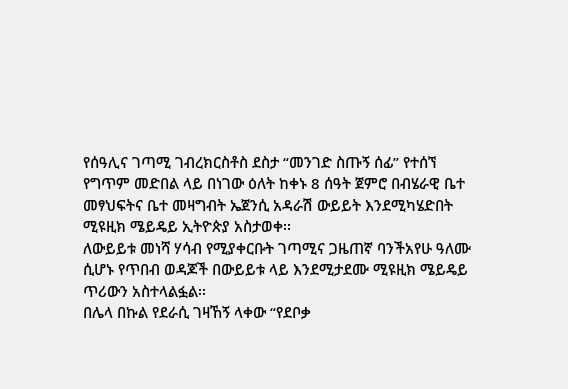የሰዓሊና ገጣሚ ገብረክርስቶስ ደስታ “መንገድ ስጡኝ ሰፊ” የተሰኘ የግጥም መድበል ላይ በነገው ዕለት ከቀኑ 8 ሰዓት ጀምሮ በብሄራዊ ቤተ መፃህፍትና ቤተ መዛግብት ኤጀንሲ አዳራሽ ውይይት እንደሚካሄድበት ሚዩዚክ ሜይዴይ ኢትዮጵያ አስታወቀ፡፡
ለውይይቱ መነሻ ሃሳብ የሚያቀርቡት ገጣሚና ጋዜጠኛ ባንችአየሁ ዓለሙ ሲሆኑ የጥበብ ወዳጆች በውይይቱ ላይ እንደሚታደሙ ሚዩዚክ ሜይዴይ ጥሪውን አስተላልፏል፡፡
በሌላ በኩል የደራሲ ገዛኸኝ ላቀው “የደቦቃ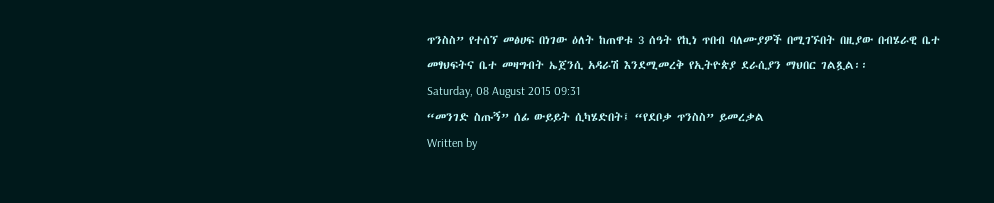ጥንስስ” የተሰኘ መፅሀፍ በነገው ዕለት ከጠዋቱ 3 ሰዓት የኪነ ጥበብ ባለሙያዎች በሚገኙበት በዚያው በብሄራዊ ቤተ መፃህፍትና ቤተ መዛግብት ኤጀንሲ አዳራሽ እንደሚመረቅ የኢትዮጵያ ደራሲያን ማህበር ገልጿል፡፡
Saturday, 08 August 2015 09:31
“መንገድ ስጡኝ” ሰፊ ውይይት ሲካሄድበት፤ “የደቦቃ ጥንስስ” ይመረቃል
Written by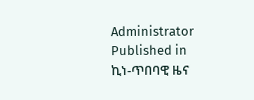Administrator
Published in
ኪነ-ጥበባዊ ዜና